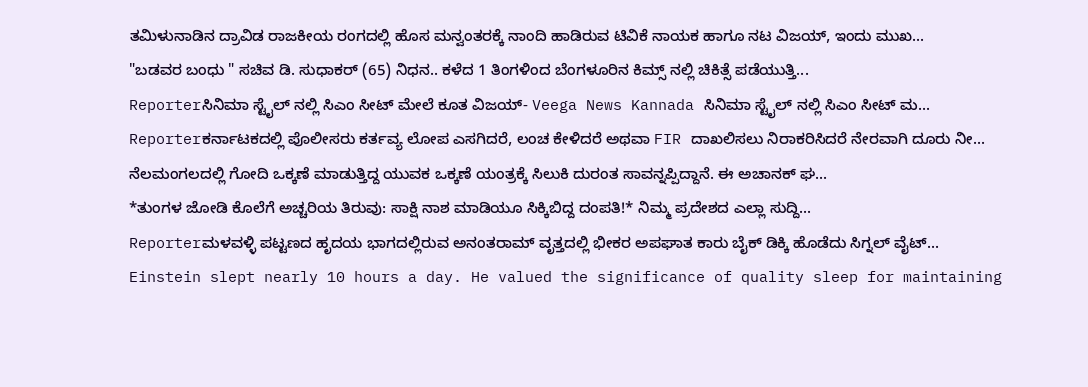ತಮಿಳುನಾಡಿನ ದ್ರಾವಿಡ ರಾಜಕೀಯ ರಂಗದಲ್ಲಿ ಹೊಸ ಮನ್ವಂತರಕ್ಕೆ ನಾಂದಿ ಹಾಡಿರುವ ಟಿವಿಕೆ ನಾಯಕ ಹಾಗೂ ನಟ ವಿಜಯ್, ಇಂದು ಮುಖ...
"ಬಡವರ ಬಂಧು " ಸಚಿವ ಡಿ. ಸುಧಾಕರ್ (65) ನಿಧನ.. ಕಳೆದ 1 ತಿಂಗಳಿಂದ ಬೆಂಗಳೂರಿನ ಕಿಮ್ಸ್ ನಲ್ಲಿ ಚಿಕಿತ್ಸೆ ಪಡೆಯುತ್ತಿ...
Reporterಸಿನಿಮಾ ಸ್ಟೈಲ್ ನಲ್ಲಿ ಸಿಎಂ ಸೀಟ್ ಮೇಲೆ ಕೂತ ವಿಜಯ್- Veega News Kannada ಸಿನಿಮಾ ಸ್ಟೈಲ್ ನಲ್ಲಿ ಸಿಎಂ ಸೀಟ್ ಮ...
Reporterಕರ್ನಾಟಕದಲ್ಲಿ ಪೊಲೀಸರು ಕರ್ತವ್ಯ ಲೋಪ ಎಸಗಿದರೆ, ಲಂಚ ಕೇಳಿದರೆ ಅಥವಾ FIR ದಾಖಲಿಸಲು ನಿರಾಕರಿಸಿದರೆ ನೇರವಾಗಿ ದೂರು ನೀ...
ನೆಲಮಂಗಲದಲ್ಲಿ ಗೋದಿ ಒಕ್ಕಣೆ ಮಾಡುತ್ತಿದ್ದ ಯುವಕ ಒಕ್ಕಣೆ ಯಂತ್ರಕ್ಕೆ ಸಿಲುಕಿ ದುರಂತ ಸಾವನ್ನಪ್ಪಿದ್ದಾನೆ. ಈ ಅಚಾನಕ್ ಘ...
*ತುಂಗಳ ಜೋಡಿ ಕೊಲೆಗೆ ಅಚ್ಚರಿಯ ತಿರುವು: ಸಾಕ್ಷಿ ನಾಶ ಮಾಡಿಯೂ ಸಿಕ್ಕಿಬಿದ್ದ ದಂಪತಿ!* ನಿಮ್ಮ ಪ್ರದೇಶದ ಎಲ್ಲಾ ಸುದ್ದಿ...
Reporterಮಳವಳ್ಳಿ ಪಟ್ಟಣದ ಹೃದಯ ಭಾಗದಲ್ಲಿರುವ ಅನಂತರಾಮ್ ವೃತ್ತದಲ್ಲಿ ಭೀಕರ ಅಪಘಾತ ಕಾರು ಬೈಕ್ ಡಿಕ್ಕಿ ಹೊಡೆದು ಸಿಗ್ನಲ್ ವೈಟ್...
Einstein slept nearly 10 hours a day. He valued the significance of quality sleep for maintaining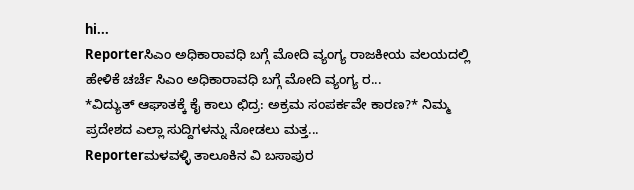hi...
Reporterಸಿಎಂ ಅಧಿಕಾರಾವಧಿ ಬಗ್ಗೆ ಮೋದಿ ವ್ಯಂಗ್ಯ ರಾಜಕೀಯ ವಲಯದಲ್ಲಿ ಹೇಳಿಕೆ ಚರ್ಚೆ ಸಿಎಂ ಅಧಿಕಾರಾವಧಿ ಬಗ್ಗೆ ಮೋದಿ ವ್ಯಂಗ್ಯ ರ...
*ವಿದ್ಯುತ್ ಆಘಾತಕ್ಕೆ ಕೈ ಕಾಲು ಛಿದ್ರ: ಅಕ್ರಮ ಸಂಪರ್ಕವೇ ಕಾರಣ?* ನಿಮ್ಮ ಪ್ರದೇಶದ ಎಲ್ಲಾ ಸುದ್ದಿಗಳನ್ನು ನೋಡಲು ಮತ್ತ...
Reporterಮಳವಳ್ಳಿ ತಾಲೂಕಿನ ವಿ ಬಸಾಪುರ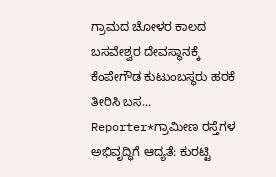ಗ್ರಾಮದ ಚೋಳರ ಕಾಲದ ಬಸವೇಶ್ವರ ದೇವಸ್ಥಾನಕ್ಕೆ ಕೆಂಪೇಗೌಡ ಕುಟುಂಬಸ್ಥರು ಹರಕೆ ತೀರಿಸಿ ಬಸ...
Reporter*ಗ್ರಾಮೀಣ ರಸ್ತೆಗಳ ಅಭಿವೃದ್ಧಿಗೆ ಆದ್ಯತೆ: ಕುರಟ್ಟಿ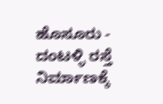ಹೊಸೂರು - ದಂಟಳ್ಳಿ ರಸ್ತೆ ನಿರ್ಮಾಣಕ್ಕೆ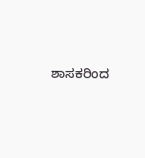ಶಾಸಕರಿಂದ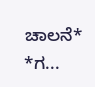ಚಾಲನೆ* *ಗ...